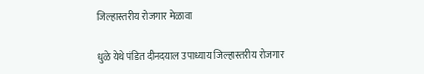जिल्हास्तरीय रोजगार मेळावा

धुळे येथे पंडित दीनदयाल उपाध्याय जिल्हास्तरीय रोजगार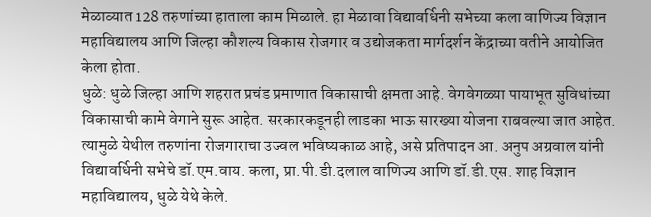मेळाव्यात 128 तरुणांच्या हाताला काम मिळाले. हा मेळावा विद्यावर्धिनी सभेच्या कला वाणिज्य विज्ञान महाविद्यालय आणि जिल्हा कौशल्य विकास रोजगार व उद्योजकता मार्गदर्शन केंद्राच्या वतीने आयोजित केला होता.
धुळे: धुळे जिल्हा आणि शहरात प्रचंड प्रमाणात विकासाची क्षमता आहे. वेगवेगळ्या पायाभूत सुविधांच्या विकासाची कामे वेगाने सुरू आहेत. सरकारकडूनही लाडका भाऊ सारख्या योजना राबवल्या जात आहेत. त्यामुळे येथील तरुणांना रोजगाराचा उज्वल भविष्यकाळ आहे, असे प्रतिपादन आ. अनुप अग्रवाल यांनी विद्यावर्धिनी सभेचे डॉ.एम.वाय. कला, प्रा.पी.डी.दलाल वाणिज्य आणि डॉ.डी.एस. शाह विज्ञान महाविद्यालय, धुळे येथे केले.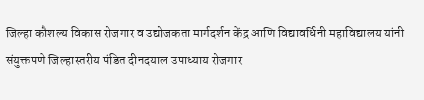जिल्हा कौशल्य विकास रोजगार व उद्योजकता मार्गदर्शन केंद्र आणि विद्यावर्धिनी महाविद्यालय यांनी संयुक्तपणे जिल्हास्तरीय पंडित दीनदयाल उपाध्याय रोजगार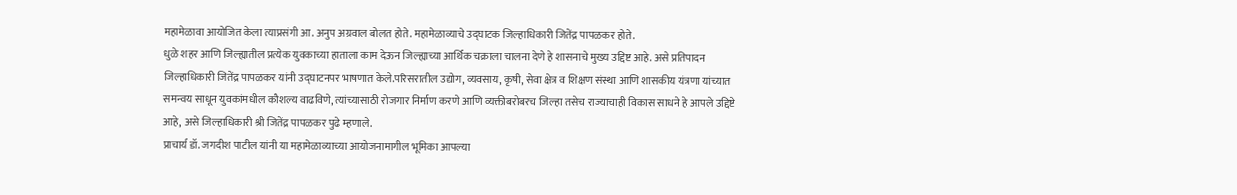महामेळावा आयोजित केला त्याप्रसंगी आ. अनुप अग्रवाल बोलत होते. महामेळाव्याचे उद्घाटक जिल्हाधिकारी जितेंद्र पापळकर होते.
धुळे शहर आणि जिल्ह्यातील प्रत्येक युवकाच्या हाताला काम देऊन जिल्ह्याच्या आर्थिक चक्राला चालना देणे हे शासनाचे मुख्य उद्दिष्ट आहे. असे प्रतिपादन जिल्हाधिकारी जितेंद्र पापळकर यांनी उद्घाटनपर भाषणात केले.परिसरातील उद्योग, व्यवसाय, कृषी, सेवा क्षेत्र व शिक्षण संस्था आणि शासकीय यंत्रणा यांच्यात समन्वय साधून युवकांमधील कौशल्य वाढविणे, त्यांच्यासाठी रोजगार निर्माण करणे आणि व्यक्तीबरोबरच जिल्हा तसेच राज्याचाही विकास साधने हे आपले उद्दिष्टे आहे, असे जिल्हाधिकारी श्री जितेंद्र पापळकर पुढे म्हणाले.
प्राचार्य डॉ. जगदीश पाटील यांनी या महामेळाव्याच्या आयोजनामागील भूमिका आपल्या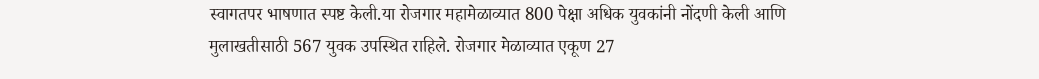स्वागतपर भाषणात स्पष्ट केली.या रोजगार महामेळाव्यात 800 पेक्षा अधिक युवकांनी नोंदणी केली आणि मुलाखतीसाठी 567 युवक उपस्थित राहिले. रोजगार मेळाव्यात एकूण 27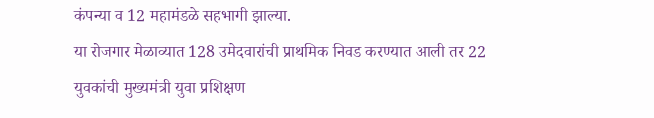कंपन्या व 12 महामंडळे सहभागी झाल्या.
या रोजगार मेळाव्यात 128 उमेदवारांची प्राथमिक निवड करण्यात आली तर 22 युवकांची मुख्यमंत्री युवा प्रशिक्षण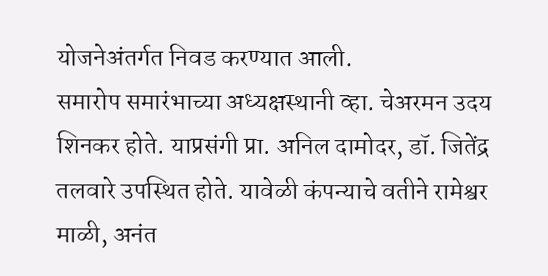योजनेअंतर्गत निवड करण्यात आली.
समारोप समारंभाच्या अध्यक्षस्थानी व्हा. चेअरमन उदय शिनकर होते. याप्रसंगी प्रा. अनिल दामोदर, डॉ. जितेंद्र तलवारे उपस्थित होते. यावेळी कंपन्याचे वतीने रामेश्वर माळी, अनंत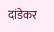दांडेकर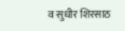व सुधीर शिरसाठ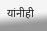यांनीही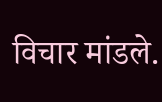विचार मांडले.